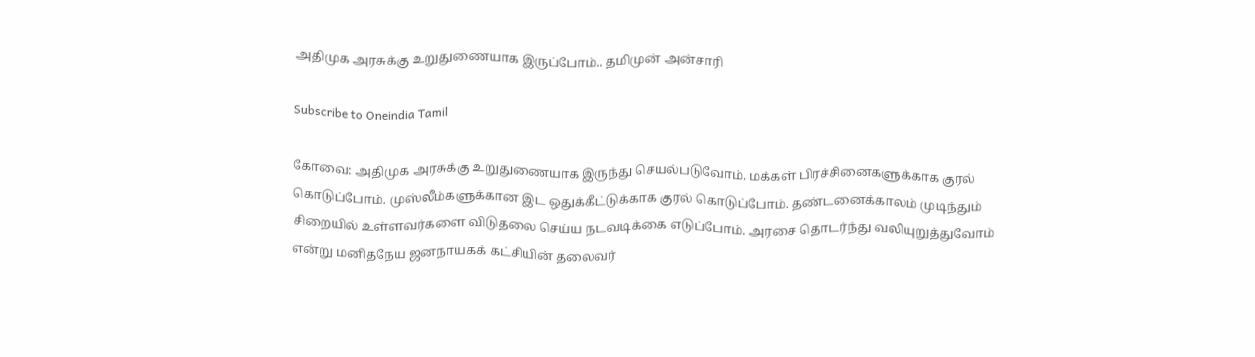அதிமுக அரசுக்கு உறுதுணையாக இருப்போம்.. தமிமுன் அன்சாரி

Subscribe to Oneindia Tamil

கோவை: அதிமுக அரசுக்கு உறுதுணையாக இருந்து செயல்படுவோம். மக்கள் பிரச்சினைகளுக்காக குரல் கொடுப்போம். முஸ்லீம்களுக்கான இட ஒதுக்கீட்டுக்காக குரல் கொடுப்போம். தண்டனைக்காலம் முடிந்தும் சிறையில் உள்ளவர்களை விடுதலை செய்ய நடவடிக்கை எடுப்போம். அரசை தொடர்ந்து வலியுறுத்துவோம் என்று மனிதநேய ஜனநாயகக் கட்சியின் தலைவர்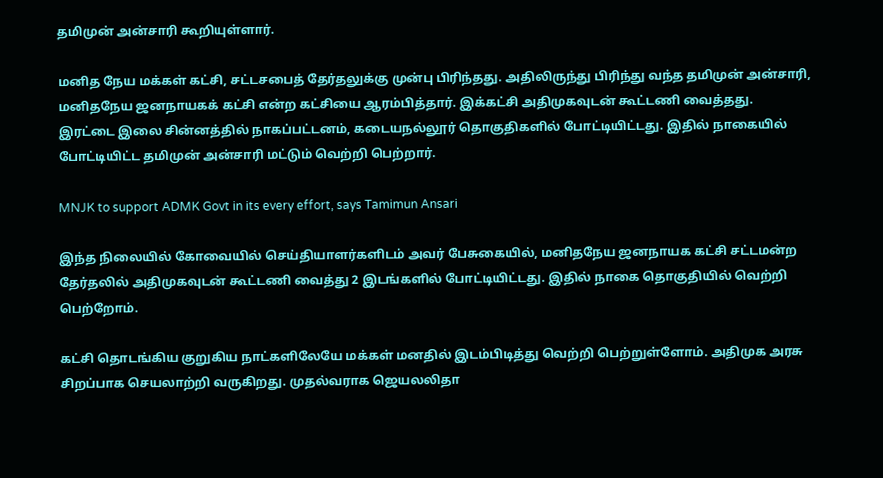தமிமுன் அன்சாரி கூறியுள்ளார்.

மனித நேய மக்கள் கட்சி, சட்டசபைத் தேர்தலுக்கு முன்பு பிரிந்தது. அதிலிருந்து பிரிந்து வந்த தமிமுன் அன்சாரி, மனிதநேய ஜனநாயகக் கட்சி என்ற கட்சியை ஆரம்பித்தார். இக்கட்சி அதிமுகவுடன் கூட்டணி வைத்தது. இரட்டை இலை சின்னத்தில் நாகப்பட்டனம், கடையநல்லூர் தொகுதிகளில் போட்டியிட்டது. இதில் நாகையில் போட்டியிட்ட தமிமுன் அன்சாரி மட்டும் வெற்றி பெற்றார்.

MNJK to support ADMK Govt in its every effort, says Tamimun Ansari

இந்த நிலையில் கோவையில் செய்தியாளர்களிடம் அவர் பேசுகையில், மனிதநேய ஜனநாயக கட்சி சட்டமன்ற தேர்தலில் அதிமுகவுடன் கூட்டணி வைத்து 2 இடங்களில் போட்டியிட்டது. இதில் நாகை தொகுதியில் வெற்றி பெற்றோம்.

கட்சி தொடங்கிய குறுகிய நாட்களிலேயே மக்கள் மனதில் இடம்பிடித்து வெற்றி பெற்றுள்ளோம். அதிமுக அரசு சிறப்பாக செயலாற்றி வருகிறது. முதல்வராக ஜெயலலிதா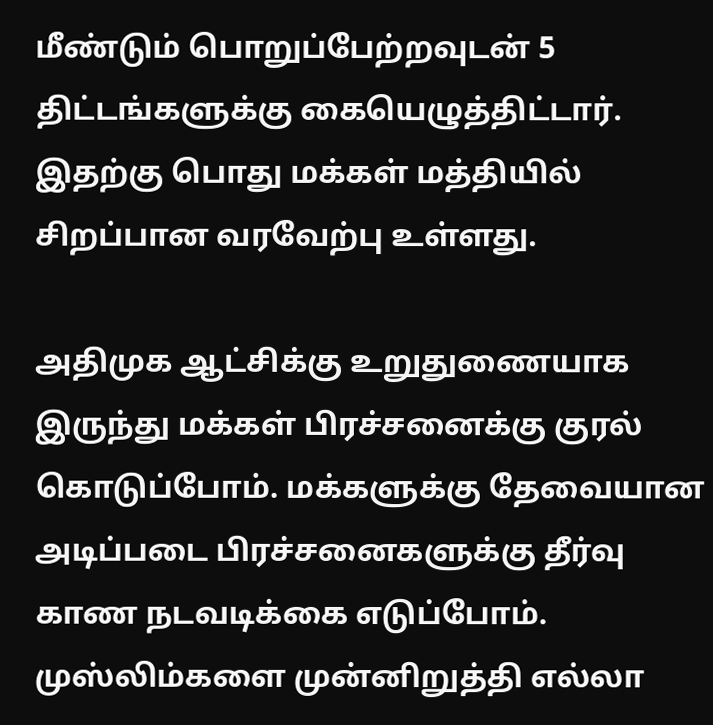மீண்டும் பொறுப்பேற்றவுடன் 5 திட்டங்களுக்கு கையெழுத்திட்டார். இதற்கு பொது மக்கள் மத்தியில் சிறப்பான வரவேற்பு உள்ளது.

அதிமுக ஆட்சிக்கு உறுதுணையாக இருந்து மக்கள் பிரச்சனைக்கு குரல் கொடுப்போம். மக்களுக்கு தேவையான அடிப்படை பிரச்சனைகளுக்கு தீர்வு காண நடவடிக்கை எடுப்போம். முஸ்லிம்களை முன்னிறுத்தி எல்லா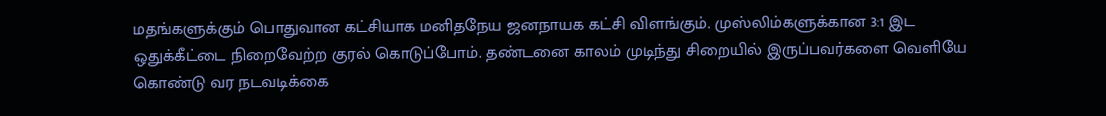மதங்களுக்கும் பொதுவான கட்சியாக மனிதநேய ஜனநாயக கட்சி விளங்கும். முஸ்லிம்களுக்கான 3:1 இட ஒதுக்கீட்டை நிறைவேற்ற குரல் கொடுப்போம். தண்டனை காலம் முடிந்து சிறையில் இருப்பவர்களை வெளியே கொண்டு வர நடவடிக்கை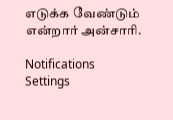எடுக்க வேண்டும் என்றார் அன்சாரி.

Notifications
Settings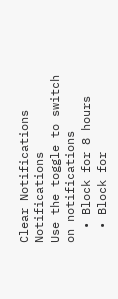Clear Notifications
Notifications
Use the toggle to switch on notifications
  • Block for 8 hours
  • Block for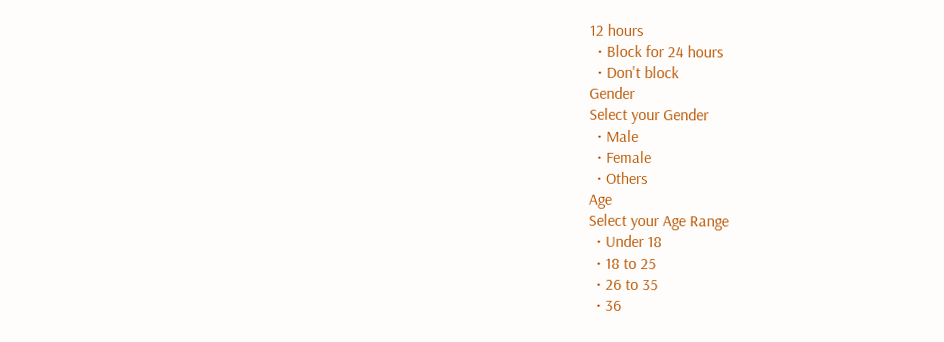12 hours
  • Block for 24 hours
  • Don't block
Gender
Select your Gender
  • Male
  • Female
  • Others
Age
Select your Age Range
  • Under 18
  • 18 to 25
  • 26 to 35
  • 36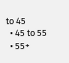to 45
  • 45 to 55
  • 55+